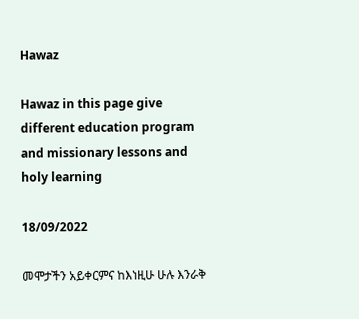Hawaz

Hawaz in this page give different education program and missionary lessons and holy learning

18/09/2022

መሞታችን አይቀርምና ከእነዚሁ ሁሉ እንራቅ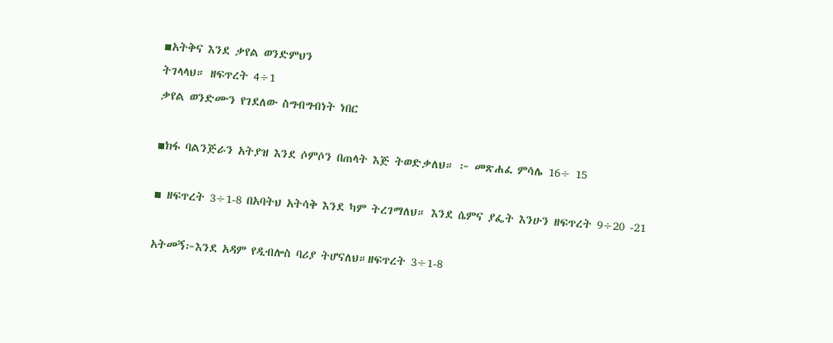▪አትቅና እንደ ቃየል ወንድምህን
ትገላላህ። ዘፍጥረት 4÷1
ቃየል ወንድሙን የገደለው ስግብግብነት ነበር

▪ክፋ ባልንጅራን አትያዝ እንደ ሶምሶን በጠላት እጅ ትወድቃለህ። ፦ መጽሐፈ ምሳሌ 16÷ 15

▪ ዘፍጥረት 3÷1-8 በአባትህ አትሳቅ እንደ ካም ትረገማለህ። እንደ ሴምና ያፌት እንሁን ዘፍጥረት 9÷20 -21

አትመኝ፦እንደ አዳም የዲብሎስ ባሪያ ትሆናለህ።ዘፍጥረት 3÷1-8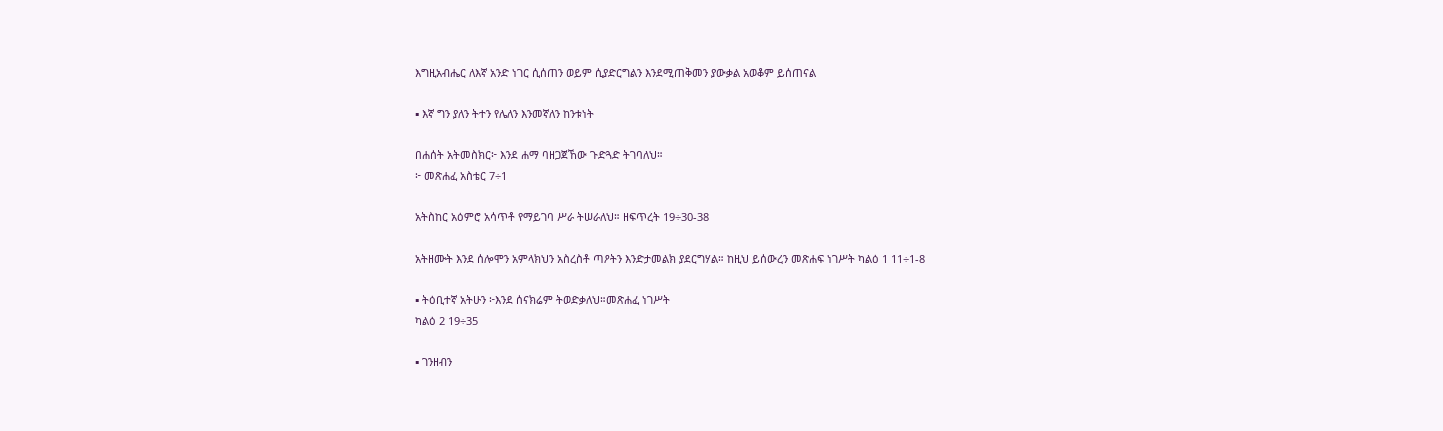እግዚአብሔር ለእኛ አንድ ነገር ሲሰጠን ወይም ሲያድርግልን እንደሚጠቅመን ያውቃል አወቆም ይሰጠናል

▪ እኛ ግን ያለን ትተን የሌለን እንመኛለን ከንቱነት

በሐሰት አትመስክር፦ እንደ ሐማ ባዘጋጀኸው ጉድጓድ ትገባለህ።
፦ መጽሐፈ አስቴር 7÷1

አትስከር አዕምሮ አሳጥቶ የማይገባ ሥራ ትሠራለህ። ዘፍጥረት 19÷30-38

አትዘሙት እንደ ሰሎሞን አምላክህን አስረስቶ ጣዖትን እንድታመልክ ያደርግሃል። ከዚህ ይሰውረን መጽሐፍ ነገሥት ካልዕ 1 11÷1-8

▪ ትዕቢተኛ አትሁን ፦እንደ ሰናክሬም ትወድቃለህ።መጽሐፈ ነገሥት
ካልዕ 2 19÷35

▪ ገንዘብን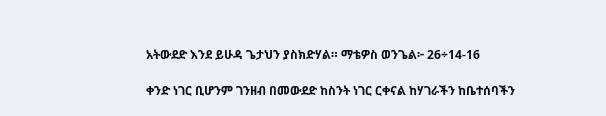አትውደድ እንደ ይሁዳ ጌታህን ያስክድሃል። ማቴዎስ ወንጌል፦ 26÷14-16

ቀንድ ነገር ቢሆንም ገንዘብ በመውደድ ከስንት ነገር ርቀናል ከሃገራችን ከቤተሰባችን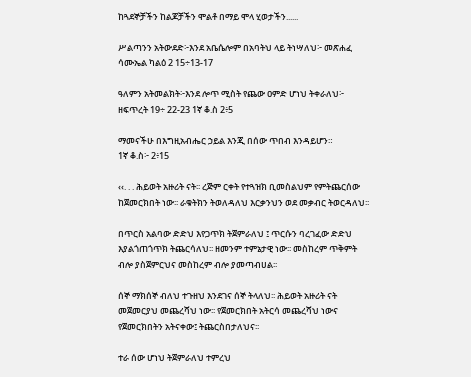ከጓደኞቻችን ከልጆቻችን ሞልቶ በማይ ሞላ ሂወታችን......

ሥልጣንን አትውደድ፦እንደ አቤሴሎም በአባትህ ላይ ትነሣለህ፦ መጽሐፈ ሳሙኤል ካልዕ 2 15÷13-17

ዓለምን አትመልክት፦እንደ ሎጥ ሚስት የጨው ዐምድ ሆነህ ትቀራለህ፦ ዘፍጥረት 19÷ 22-23 1ኛ ቆ.ስ 2፥5

ማመናችሁ በእግዚአብሔር ኃይል እንጂ በሰው ጥበብ እንዳይሆን።
1ኛ ቆ.ስ፦ 2፥15

‹‹. . . ሕይወት አዙሪት ናት፡፡ ረጅም ርቀት የተጓዝክ ቢመስልህም የምትጨርሰው ከጀመርክበት ነው፡፡ ራቁትክን ትወለዳለህ እርቃንህን ወደ መቃብር ትወርዳለህ፡፡

በጥርስ አልባው ድድህ እየጋጥክ ትጀምራለህ ፤ ጥርሱን ባረገፈው ድድህ እያልጎጠጎጥክ ትጨርሳለህ፡፡ ዘመንም ተምኔታዊ ነው፡፡ መስከረም ጥቅምት ብሎ ያስጀምርህና መስከረም ብሎ ያመጣብሀል፡፡

ሰኞ ማክሰኞ ብለህ ተጉዘህ እንደገና ሰኞ ትላለህ፡፡ ሕይወት አዙሪት ናት መጀመርያህ መጨረሻህ ነው፡፡ የጀመርክበት አትርሳ መጨረሻህ ነውና የጀመርክበትን አትናቀው፤ ትጨርስበታለህና፡፡

ተራ ሰው ሆነህ ትጀምራለህ ተምረህ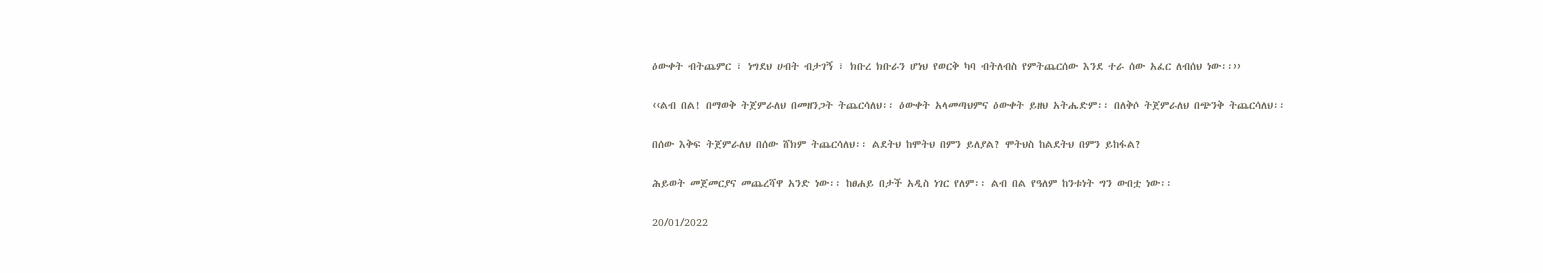ዕውቀት ብትጨምር ፣ ነግደህ ሀብት ብታገኝ ፣ ክቡረ ክቡራን ሆነህ የወርቅ ካባ ብትለብስ የምትጨርሰው እንደ ተራ ሰው አፈር ለብሰህ ነው፡፡››

‹‹ልብ በል! በማወቅ ትጀምራለህ በመዘንጋት ትጨርሳለህ፡፡ ዕውቀት አላመጣህምና ዕውቀት ይዘህ አትሔድም፡፡ በለቅሶ ትጀምራለህ በጭንቅ ትጨርሳለህ፡፡

በሰው እቅፍ ትጀምራለህ በሰው ሸክም ትጨርሳለህ፡፡ ልደትህ ከሞትህ በምን ይለያል? ሞትህስ ከልደትህ በምን ይከፋል?

ሕይወት መጀመርያና መጨረሻዋ አንድ ነው፡፡ ከፀሐይ በታች አዲስ ነገር የለም፡፡ ልብ በል የዓለም ከንቱነት ግን ውበቷ ነው፡፡

20/01/2022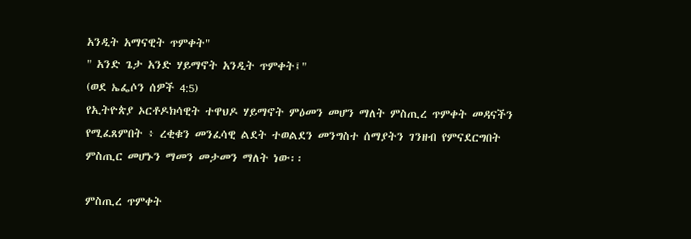አንዲት አማናዊት ጥምቀት"
" አንድ ጌታ አንድ ሃይማኖት አንዲት ጥምቀት፤"
(ወደ ኤፌሶን ሰዎች 4:5)
የኢትዮጵያ ኦርቶዶክሳዊት ተዋህዶ ሃይማኖት ምዕመን መሆን ማለት ምስጢረ ጥምቀት መዳናችን የሚፈጸምበት ፥ ረቂቁን መንፈሳዊ ልደት ተወልደን መንግስተ ሰማያትን ገንዘብ የምናደርግበት ምስጢር መሆኑን ማመን መታመን ማለት ነው፡፡

ምስጢረ ጥምቀት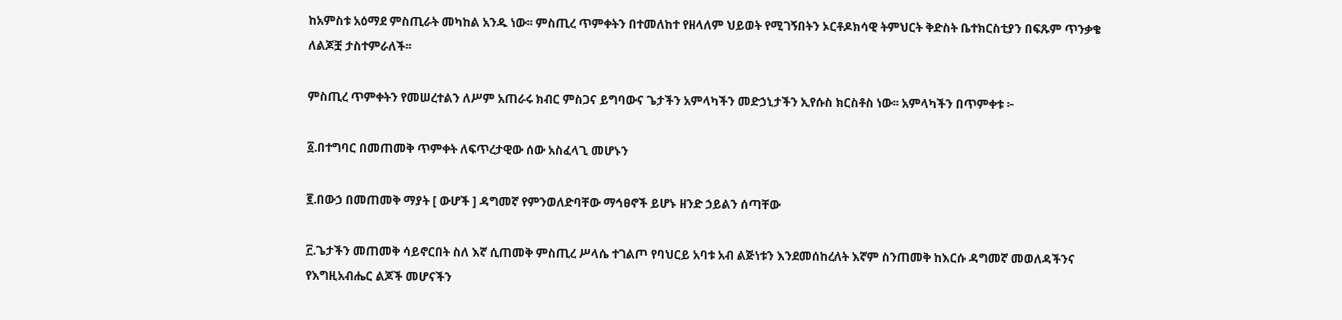ከአምስቱ አዕማደ ምስጢራት መካከል አንዱ ነው፡፡ ምስጢረ ጥምቀትን በተመለከተ የዘላለም ህይወት የሚገኝበትን ኦርቶዶክሳዊ ትምህርት ቅድስት ቤተክርስቲያን በፍጹም ጥንቃቄ ለልጆቿ ታስተምራለች፡፡

ምስጢረ ጥምቀትን የመሠረተልን ለሥም አጠራሩ ክብር ምስጋና ይግባውና ጌታችን አምላካችን መድኃኒታችን ኢየሱስ ክርስቶስ ነው፡፡ አምላካችን በጥምቀቱ ፦

፩.በተግባር በመጠመቅ ጥምቀት ለፍጥረታዊው ሰው አስፈላጊ መሆኑን

፪.በውኃ በመጠመቅ ማያት [ ውሆች ] ዳግመኛ የምንወለድባቸው ማኅፀኖች ይሆኑ ዘንድ ኃይልን ሰጣቸው

፫.ጌታችን መጠመቅ ሳይኖርበት ስለ እኛ ሲጠመቅ ምስጢረ ሥላሴ ተገልጦ የባህርይ አባቱ አብ ልጅነቱን እንደመሰከረለት እኛም ስንጠመቅ ከእርሱ ዳግመኛ መወለዳችንና የእግዚአብሔር ልጆች መሆናችን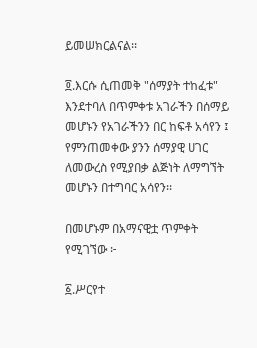ይመሠክርልናል፡፡

፬.እርሱ ሲጠመቅ "ሰማያት ተከፈቱ" እንደተባለ በጥምቀቱ አገራችን በሰማይ መሆኑን የአገራችንን በር ከፍቶ አሳየን ፤ የምንጠመቀው ያንን ሰማያዊ ሀገር ለመውረስ የሚያበቃ ልጅነት ለማግኘት መሆኑን በተግባር አሳየን፡፡

በመሆኑም በአማናዊቷ ጥምቀት የሚገኘው ፦

፩.ሥርየተ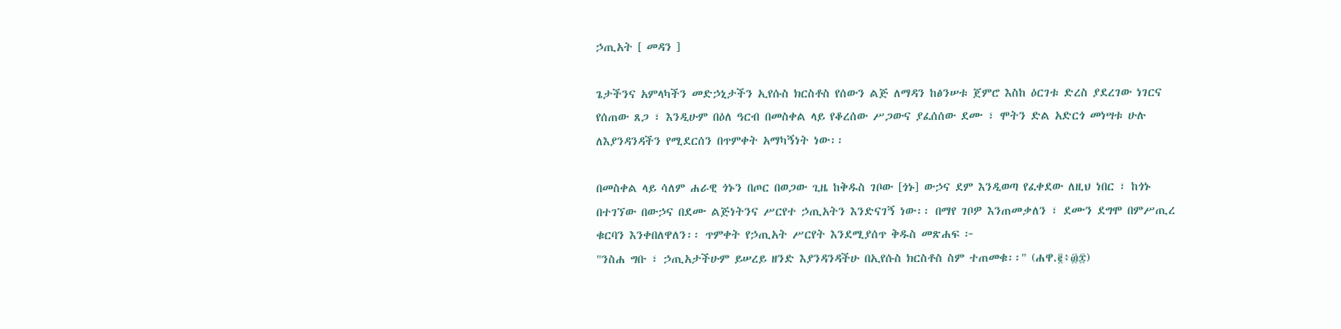ኃጢአት [ መዳን ]

ጌታችንና አምላካችን መድኃኒታችን ኢየሱስ ክርስቶስ የሰውን ልጅ ለማዳን ከፅንሠቱ ጀምሮ እስከ ዕርገቱ ድረስ ያደረገው ነገርና የሰጠው ጸጋ ፣ እንዲሁም በዕለ ዓርብ በመስቀል ላይ የቆረሰው ሥጋውና ያፈሰሰው ደሙ ፣ ሞትን ድል አድርጎ መነሣቱ ሁሉ ለእያንዳንዳችን የሚደርሰን በጥምቀት አማካኝነት ነው፡፡

በመስቀል ላይ ሳለም ሐራዊ ጎኑን በጦር በወጋው ጊዜ ከቅዱስ ገቦው [ጎኑ] ውኃና ደም እንዲወጣ የፈቀደው ለዚህ ነበር ፣ ከጎኑ በተገኘው በውኃና በደሙ ልጅነትንና ሥርየተ ኃጢአትን እንድናገኝ ነው፡፡ በማየ ገቦዎ እንጠመቃለን ፣ ደሙን ደግሞ በምሥጢረ ቁርባን እንቀበለዋለን፡፡ ጥምቀት የኃጢአት ሥርየት እንደሚያሰጥ ቅዱስ መጽሐፍ ፦
"ንስሐ ግቡ ፣ ኃጢአታችሁም ይሠረይ ዘንድ እያንዳንዳችሁ በኢየሱስ ክርስቶስ ስም ተጠመቁ፡፡" (ሐዋ.፪፥፴፰)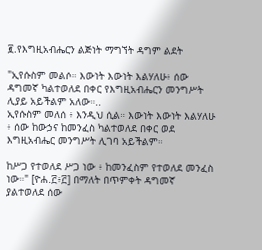፪.የእግዚአብሔርን ልጅነት ማግኘት ዳግም ልደት

"ኢየሱስም መልሶ። እውነት እውነት እልሃለሁ፥ ሰው ዳግመኛ ካልተወለደ በቀር የእግዚአብሔርን መንግሥት ሊያይ አይችልም አለው።..
ኢየሱስም መለሰ ፥ እንዲህ ሲል። እውነት እውነት እልሃለሁ ፥ ሰው ከውኃና ከመንፈስ ካልተወለደ በቀር ወደ እግዚአብሔር መንግሥት ሊገባ አይችልም።

ከሥጋ የተወለደ ሥጋ ነው ፥ ከመንፈስም የተወለደ መንፈስ ነው።" [ዮሐ.፫፥፫] በማለት በጥምቀት ዳግመኛ ያልተወለደ ሰው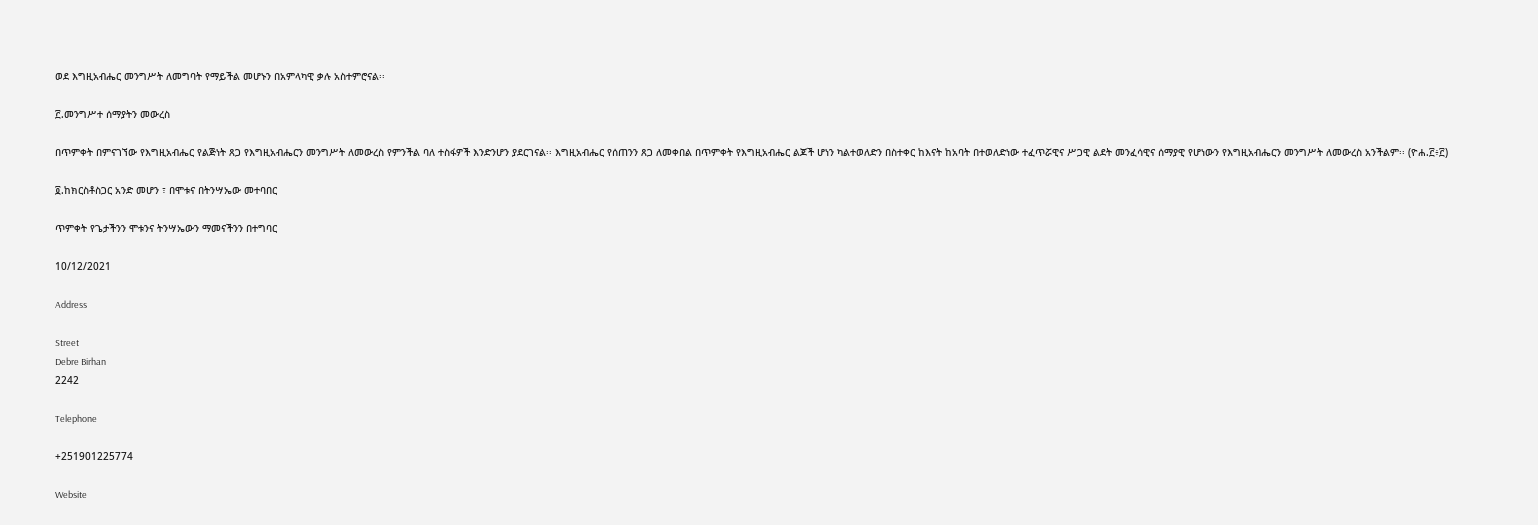ወደ እግዚአብሔር መንግሥት ለመግባት የማይችል መሆኑን በአምላካዊ ቃሉ አስተምሮናል፡፡

፫.መንግሥተ ሰማያትን መውረስ

በጥምቀት በምናገኘው የእግዚአብሔር የልጅነት ጸጋ የእግዚአብሔርን መንግሥት ለመውረስ የምንችል ባለ ተስፋዎች እንድንሆን ያደርገናል፡፡ እግዚአብሔር የሰጠንን ጸጋ ለመቀበል በጥምቀት የእግዚአብሔር ልጆች ሆነን ካልተወለድን በስተቀር ከእናት ከአባት በተወለድነው ተፈጥሯዊና ሥጋዊ ልደት መንፈሳዊና ሰማያዊ የሆነውን የእግዚአብሔርን መንግሥት ለመውረስ አንችልም፡፡ (ዮሐ.፫፥፫)

፬.ከክርስቶስጋር አንድ መሆን ፣ በሞቱና በትንሣኤው መተባበር

ጥምቀት የጌታችንን ሞቱንና ትንሣኤውን ማመናችንን በተግባር

10/12/2021

Address

Street
Debre Birhan
2242

Telephone

+251901225774

Website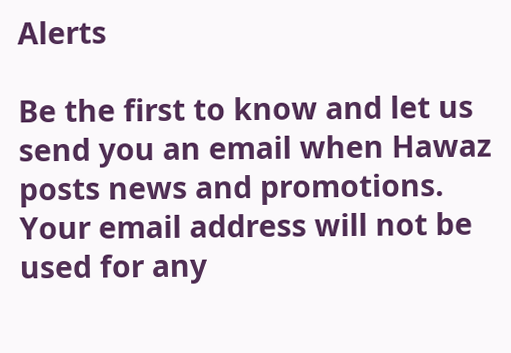Alerts

Be the first to know and let us send you an email when Hawaz posts news and promotions. Your email address will not be used for any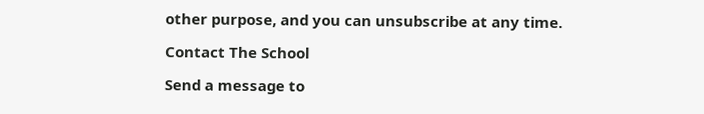other purpose, and you can unsubscribe at any time.

Contact The School

Send a message to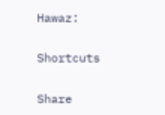Hawaz:

Shortcuts

Share